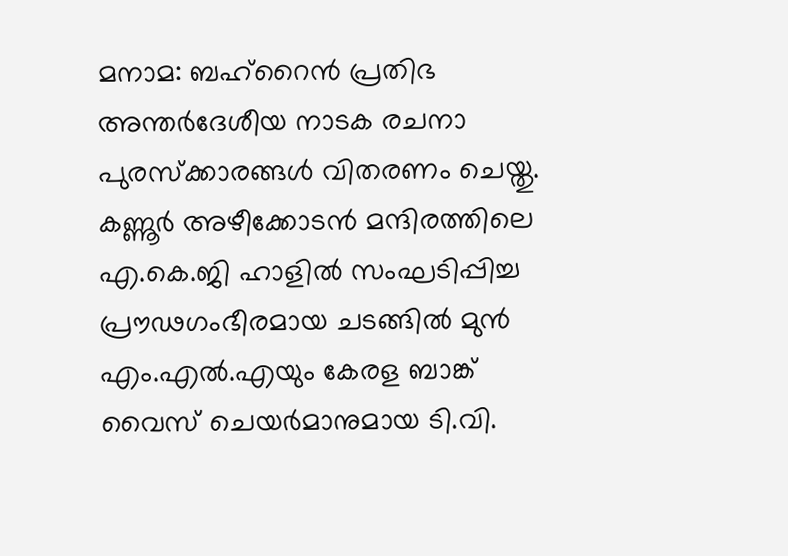മനാമ: ബഹ്റൈൻ പ്രതിഭ അന്തർദേശീയ നാടക രചനാ പുരസ്ക്കാരങ്ങൾ വിതരണം ചെയ്തു. കണ്ണൂർ അഴീക്കോടൻ മന്ദിരത്തിലെ എ.കെ.ജി ഹാളിൽ സംഘടിപ്പിച്ച പ്രൗഢഗംഭീരമായ ചടങ്ങിൽ മുൻ എം.എൽ.എയും കേരള ബാങ്ക് വൈസ് ചെയർമാനുമായ ടി.വി.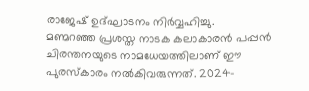രാജേഷ് ഉദ്ഘാടനം നിർവ്വഹിച്ചു.
മണ്മറഞ്ഞ പ്രശസ്ത നാടക കലാകാരൻ പപ്പൻ ചിരന്തനയുടെ നാമധേയത്തിലാണ് ഈ പുരസ്കാരം നൽകിവരുന്നത്. 2024-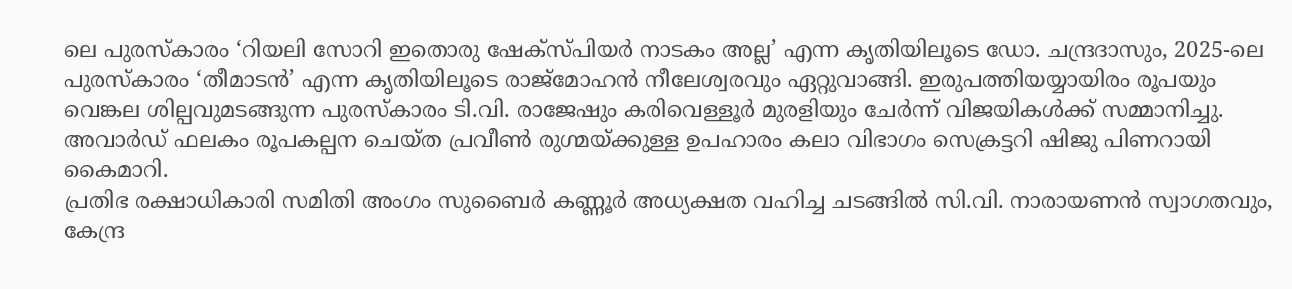ലെ പുരസ്കാരം ‘റിയലി സോറി ഇതൊരു ഷേക്സ്പിയർ നാടകം അല്ല’ എന്ന കൃതിയിലൂടെ ഡോ. ചന്ദ്രദാസും, 2025-ലെ പുരസ്കാരം ‘തീമാടൻ’ എന്ന കൃതിയിലൂടെ രാജ്മോഹൻ നീലേശ്വരവും ഏറ്റുവാങ്ങി. ഇരുപത്തിയയ്യായിരം രൂപയും വെങ്കല ശില്പവുമടങ്ങുന്ന പുരസ്കാരം ടി.വി. രാജേഷും കരിവെള്ളൂർ മുരളിയും ചേർന്ന് വിജയികൾക്ക് സമ്മാനിച്ചു. അവാർഡ് ഫലകം രൂപകല്പന ചെയ്ത പ്രവീൺ രുഗ്മയ്ക്കുള്ള ഉപഹാരം കലാ വിഭാഗം സെക്രട്ടറി ഷിജു പിണറായി കൈമാറി.
പ്രതിഭ രക്ഷാധികാരി സമിതി അംഗം സുബൈർ കണ്ണൂർ അധ്യക്ഷത വഹിച്ച ചടങ്ങിൽ സി.വി. നാരായണൻ സ്വാഗതവും, കേന്ദ്ര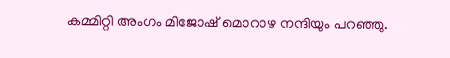കമ്മിറ്റി അംഗം മിജോഷ് മൊറാഴ നന്ദിയും പറഞ്ഞു.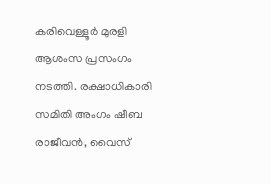കരിവെള്ളൂർ മുരളി ആശംസ പ്രസംഗം നടത്തി. രക്ഷാധികാരി സമിതി അംഗം ഷീബ രാജീവൻ, വൈസ്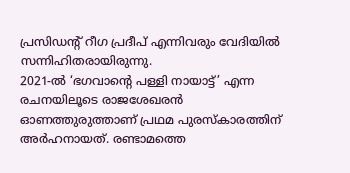പ്രസിഡന്റ് റീഗ പ്രദീപ് എന്നിവരും വേദിയിൽ സന്നിഹിതരായിരുന്നു.
2021-ൽ ‘ഭഗവാന്റെ പള്ളി നായാട്ട്’ എന്ന രചനയിലൂടെ രാജശേഖരൻ ഓണത്തുരുത്താണ് പ്രഥമ പുരസ്കാരത്തിന് അർഹനായത്. രണ്ടാമത്തെ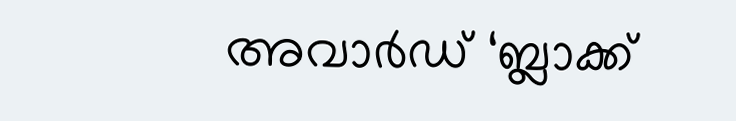അവാർഡ് ‘ബ്ലാക്ക്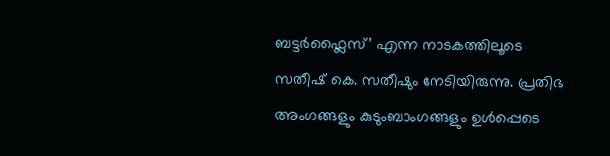ബട്ടർഫ്ലൈസ്’ എന്ന നാടകത്തിലൂടെ സതീഷ് കെ. സതീഷും നേടിയിരുന്നു. പ്രതിഭ അംഗങ്ങളും കുടുംബാംഗങ്ങളും ഉൾപ്പെടെ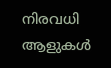നിരവധി ആളുകൾ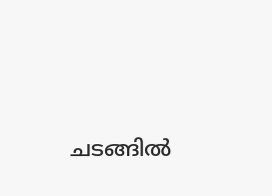ചടങ്ങിൽ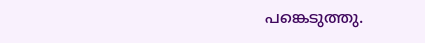പങ്കെടുത്തു.